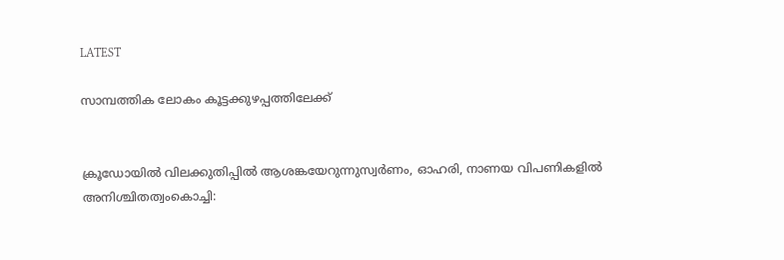LATEST

സാമ്പത്തിക ലോകം കൂട്ടക്കുഴപ്പത്തിലേക്ക്


ക്രൂഡോയിൽ വിലക്കുതിപ്പിൽ ആശങ്കയേറുന്നുസ്വർണം, ഓഹരി, നാണയ വിപണികളിൽ അനിശ്ചിതത്വംകൊച്ചി: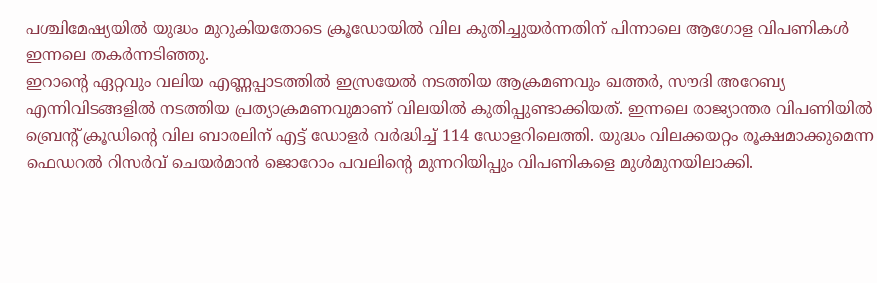പശ്ചിമേഷ്യയിൽ യുദ്ധം മുറുകിയതോടെ ക്രൂഡോയിൽ വില കുതിച്ചുയർന്നതിന് പിന്നാലെ ആഗോള വിപണികൾ ഇന്നലെ തകർന്നടിഞ്ഞു.
ഇറാന്റെ ഏറ്റവും വലിയ എണ്ണപ്പാടത്തിൽ ഇസ്രയേൽ നടത്തിയ ആക്രമണവും ഖത്തർ, സൗദി അറേബ്യ എന്നിവിടങ്ങളിൽ നടത്തിയ പ്രത്യാക്രമണവുമാണ് വിലയിൽ കുതിപ്പുണ്ടാക്കിയത്. ഇന്നലെ രാജ്യാന്തര വിപണിയിൽ ബ്രെന്റ് ക്രൂഡിന്റെ വില ബാരലിന് എട്ട് ഡോളർ വർദ്ധിച്ച് 114 ഡോളറിലെത്തി. യുദ്ധം വിലക്കയറ്റം രൂക്ഷമാക്കുമെന്ന ഫെഡറൽ റിസർവ് ചെയർമാൻ ജൊറോം പവലിന്റെ മുന്നറിയിപ്പും വിപണികളെ മുൾമുനയിലാക്കി.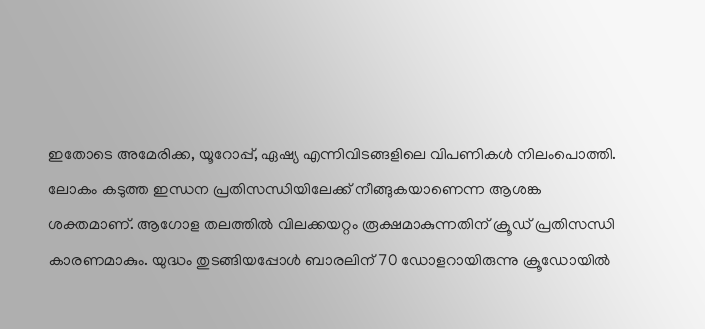ഇതോടെ അമേരിക്ക, യൂറോപ്പ്, ഏഷ്യ എന്നിവിടങ്ങളിലെ വിപണികൾ നിലംപൊത്തി.
ലോകം കടുത്ത ഇന്ധന പ്രതിസന്ധിയിലേക്ക് നീങ്ങുകയാണെന്ന ആശങ്ക ശക്തമാണ്. ആഗോള തലത്തിൽ വിലക്കയറ്റം രൂക്ഷമാകുന്നതിന് ക്രൂഡ് പ്രതിസന്ധി കാരണമാകും. യുദ്ധം തുടങ്ങിയപ്പോൾ ബാരലിന് 70 ഡോളറായിരുന്നു ക്രൂഡോയിൽ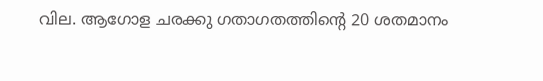വില. ആഗോള ചരക്കു ഗതാഗതത്തിന്റെ 20 ശതമാനം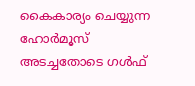കൈകാര്യം ചെയ്യുന്ന ഹോർമൂസ് അടച്ചതോടെ ഗൾഫ്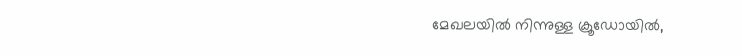മേഖലയിൽ നിന്നുള്ള ക്രൂഡോയിൽ,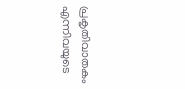പ്രകൃതിവാതകം എന്നിവയുടെ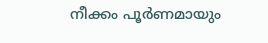നീക്കം പൂർണമായും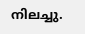നിലച്ചു.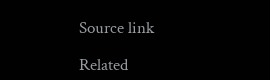Source link

Related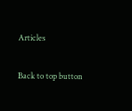Articles

Back to top button